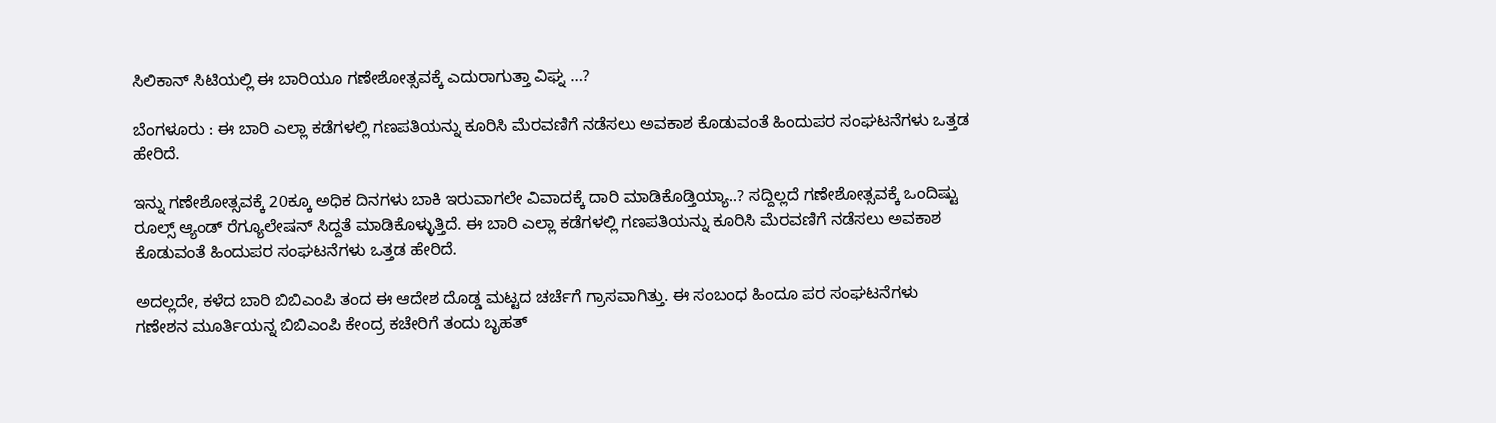ಸಿಲಿಕಾನ್ ಸಿಟಿಯಲ್ಲಿ ಈ ಬಾರಿಯೂ ಗಣೇಶೋತ್ಸವಕ್ಕೆ ಎದುರಾಗುತ್ತಾ ವಿಘ್ನ …?

ಬೆಂಗಳೂರು : ಈ ಬಾರಿ ಎಲ್ಲಾ ಕಡೆಗಳಲ್ಲಿ ಗಣಪತಿಯನ್ನು ಕೂರಿಸಿ ಮೆರವಣಿಗೆ ನಡೆಸಲು ಅವಕಾಶ ಕೊಡುವಂತೆ ಹಿಂದುಪರ ಸಂಘಟನೆಗಳು ಒತ್ತಡ ಹೇರಿದೆ.

ಇನ್ನು ಗಣೇಶೋತ್ಸವಕ್ಕೆ 20ಕ್ಕೂ ಅಧಿಕ ದಿನಗಳು ಬಾಕಿ ಇರುವಾಗಲೇ ವಿವಾದಕ್ಕೆ ದಾರಿ ಮಾಡಿಕೊಡ್ತಿಯ್ಯಾ..? ಸದ್ದಿಲ್ಲದೆ ಗಣೇಶೋತ್ಸವಕ್ಕೆ ಒಂದಿಷ್ಟು ರೂಲ್ಸ್ ಆ್ಯಂಡ್ ರೆಗ್ಯೂಲೇಷನ್ ಸಿದ್ದತೆ ಮಾಡಿಕೊಳ್ಳುತ್ತಿದೆ. ಈ ಬಾರಿ ಎಲ್ಲಾ ಕಡೆಗಳಲ್ಲಿ ಗಣಪತಿಯನ್ನು ಕೂರಿಸಿ ಮೆರವಣಿಗೆ ನಡೆಸಲು ಅವಕಾಶ ಕೊಡುವಂತೆ ಹಿಂದುಪರ ಸಂಘಟನೆಗಳು ಒತ್ತಡ ಹೇರಿದೆ.

ಅದಲ್ಲದೇ, ಕಳೆದ ಬಾರಿ ಬಿಬಿಎಂಪಿ ತಂದ ಈ ಆದೇಶ ದೊಡ್ಡ ಮಟ್ಟದ ಚರ್ಚೆಗೆ ಗ್ರಾಸವಾಗಿತ್ತು. ಈ ಸಂಬಂಧ ಹಿಂದೂ ಪರ ಸಂಘಟನೆಗಳು ಗಣೇಶನ ಮೂರ್ತಿಯನ್ನ ಬಿಬಿಎಂಪಿ ಕೇಂದ್ರ ಕಚೇರಿಗೆ ತಂದು ಬೃಹತ್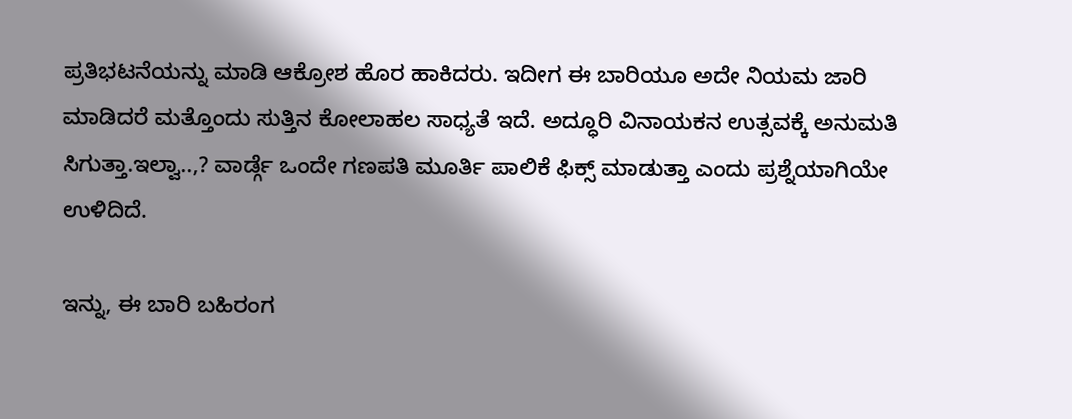ಪ್ರತಿಭಟನೆಯನ್ನು ಮಾಡಿ ಆಕ್ರೋಶ ಹೊರ ಹಾಕಿದರು. ಇದೀಗ ಈ ಬಾರಿಯೂ ಅದೇ ನಿಯಮ ಜಾರಿ ಮಾಡಿದರೆ ಮತ್ತೊಂದು ಸುತ್ತಿನ ಕೋಲಾಹಲ ಸಾಧ್ಯತೆ ಇದೆ. ಅದ್ಧೂರಿ ವಿನಾಯಕನ ಉತ್ಸವಕ್ಕೆ ಅನುಮತಿ ಸಿಗುತ್ತಾ.ಇಲ್ವಾ..,? ವಾರ್ಡ್ಗೆ ಒಂದೇ ಗಣಪತಿ ಮೂರ್ತಿ ಪಾಲಿಕೆ ಫಿಕ್ಸ್ ಮಾಡುತ್ತಾ ಎಂದು ಪ್ರಶ್ನೆಯಾಗಿಯೇ ಉಳಿದಿದೆ.

ಇನ್ನು, ಈ ಬಾರಿ ಬಹಿರಂಗ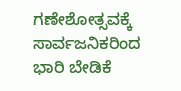ಗಣೇಶೋತ್ಸವಕ್ಕೆ ಸಾರ್ವಜನಿಕರಿಂದ ಭಾರಿ ಬೇಡಿಕೆ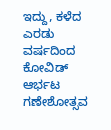ಇದ್ದು, ಕಳೆದ ಎರಡು ವರ್ಷದಿಂದ ಕೋವಿಡ್ ಆರ್ಭಟ ಗಣೇಶೋತ್ಸವ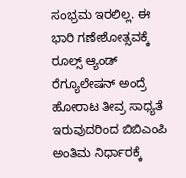ಸಂಭ್ರಮ ಇರಲಿಲ್ಲ. ಈ ಭಾರಿ ಗಣೇಶೋತ್ಸವಕ್ಕೆ ರೂಲ್ಸ್ ಆ್ಯಂಡ್ ರೆಗ್ಯೂಲೇಷನ್ ಅಂದ್ರೆ ಹೋರಾಟ ತೀವ್ರ ಸಾಧ್ಯತೆ ಇರುವುದರಿಂದ ಬಿಬಿಎಂಪಿ ಅಂತಿಮ ನಿರ್ಧಾರಕ್ಕೆ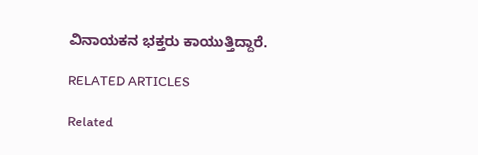ವಿನಾಯಕನ ಭಕ್ತರು ಕಾಯುತ್ತಿದ್ದಾರೆ.

RELATED ARTICLES

Related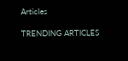Articles

TRENDING ARTICLES